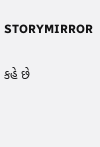STORYMIRROR

કહે છે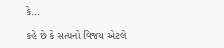કે...

કહે છે કે સત્યનો વિજય એટલે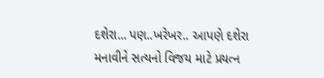દશેરા... પણ..ખરેખર.. આપણે દશેરા મનાવીને સત્યનો વિજય માટે પ્રયત્ન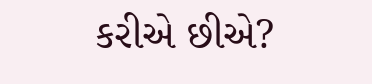કરીએ છીએ?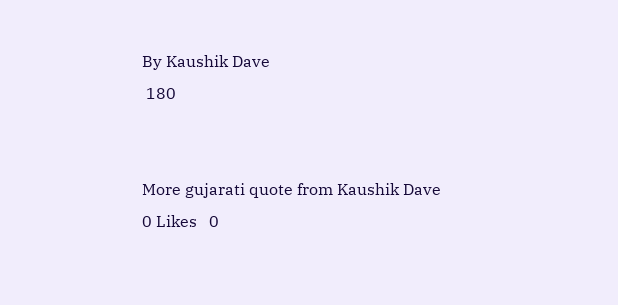By Kaushik Dave
 180


More gujarati quote from Kaushik Dave
0 Likes   0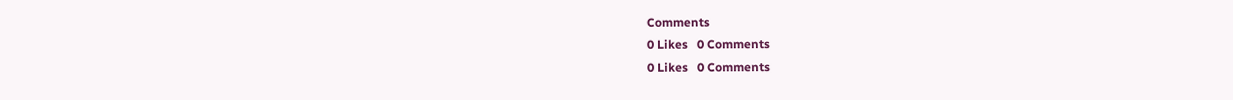Comments
0 Likes   0 Comments
0 Likes   0 Comments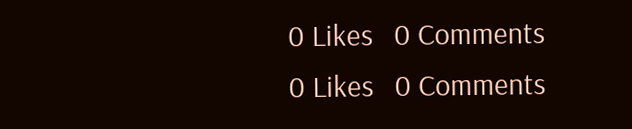0 Likes   0 Comments
0 Likes   0 Comments